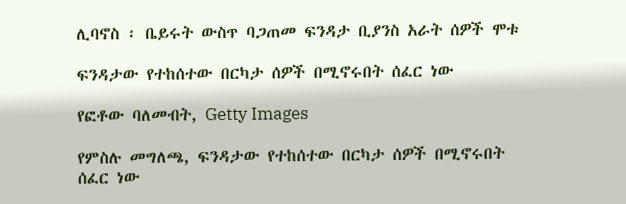ሊባኖስ ፡ ቤይሩት ውስጥ ባጋጠመ ፍንዳታ ቢያንስ አራት ሰዎች ሞቱ

ፍንዳታው የተከሰተው በርካታ ሰዎች በሚኖሩበት ሰፈር ነው

የፎቶው ባለመብት, Getty Images

የምስሉ መግለጫ, ፍንዳታው የተከሰተው በርካታ ሰዎች በሚኖሩበት ሰፈር ነው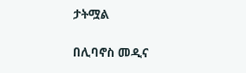ታትሟል

በሊባኖስ መዲና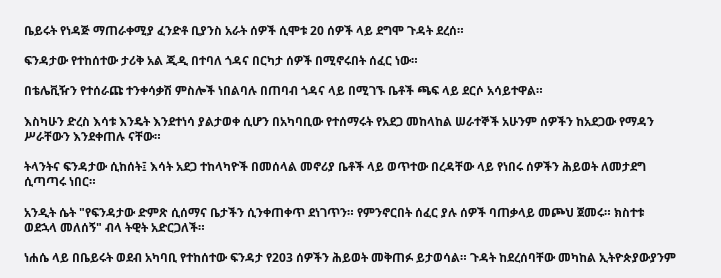ቤይሩት የነዳጅ ማጠራቀሚያ ፈንድቶ ቢያንስ አራት ሰዎች ሲሞቱ 20 ሰዎች ላይ ደግሞ ጉዳት ደረሰ።

ፍንዳታው የተከሰተው ታሪቅ አል ጂዲ በተባለ ጎዳና በርካታ ሰዎች በሚኖሩበት ሰፈር ነው።

በቴሌቪዥን የተሰራጩ ተንቀሳቃሽ ምስሎች ነበልባሉ በጠባብ ጎዳና ላይ በሚገኙ ቤቶች ጫፍ ላይ ደርሶ አሳይተዋል።

እስካሁን ድረስ እሳቱ እንዴት እንደተነሳ ያልታወቀ ሲሆን በአካባቢው የተሰማሩት የአደጋ መከላከል ሠራተኞች አሁንም ሰዎችን ከአደጋው የማዳን ሥራቸውን እንደቀጠሉ ናቸው።

ትላንትና ፍንዳታው ሲከሰት፤ እሳት አደጋ ተከላካዮች በመሰላል መኖሪያ ቤቶች ላይ ወጥተው በረዳቸው ላይ የነበሩ ሰዎችን ሕይወት ለመታደግ ሲጣጣሩ ነበር።

አንዲት ሴት "የፍንዳታው ድምጽ ሲሰማና ቤታችን ሲንቀጠቀጥ ደነገጥን። የምንኖርበት ሰፈር ያሉ ሰዎች ባጠቃላይ መጮህ ጀመሩ። ክስተቱ ወደኋላ መለሰኝ" ብላ ትዊት አድርጋለች።

ነሐሴ ላይ በቤይሩት ወደብ አካባቢ የተከሰተው ፍንዳታ የ203 ሰዎችን ሕይወት መቅጠፉ ይታወሳል። ጉዳት ከደረሰባቸው መካከል ኢትዮጵያውያንም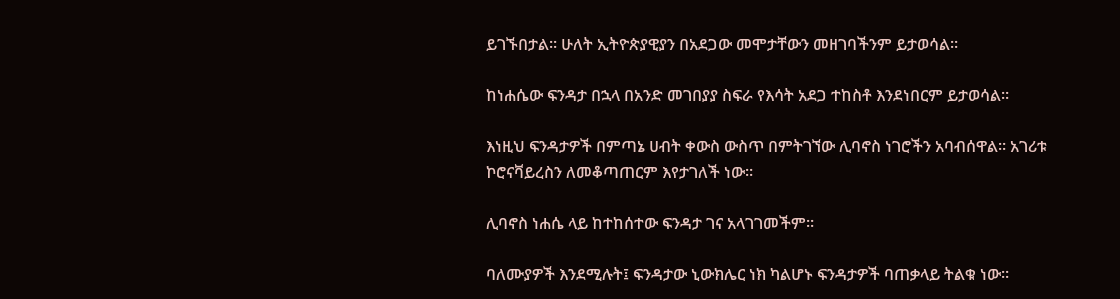ይገኙበታል። ሁለት ኢትዮጵያዊያን በአደጋው መሞታቸውን መዘገባችንም ይታወሳል።

ከነሐሴው ፍንዳታ በኋላ በአንድ መገበያያ ስፍራ የእሳት አደጋ ተከስቶ እንደነበርም ይታወሳል።

እነዚህ ፍንዳታዎች በምጣኔ ሀብት ቀውስ ውስጥ በምትገኘው ሊባኖስ ነገሮችን አባብሰዋል። አገሪቱ ኮሮናቫይረስን ለመቆጣጠርም እየታገለች ነው።

ሊባኖስ ነሐሴ ላይ ከተከሰተው ፍንዳታ ገና አላገገመችም።

ባለሙያዎች እንደሚሉት፤ ፍንዳታው ኒውክሌር ነክ ካልሆኑ ፍንዳታዎች ባጠቃላይ ትልቁ ነው።